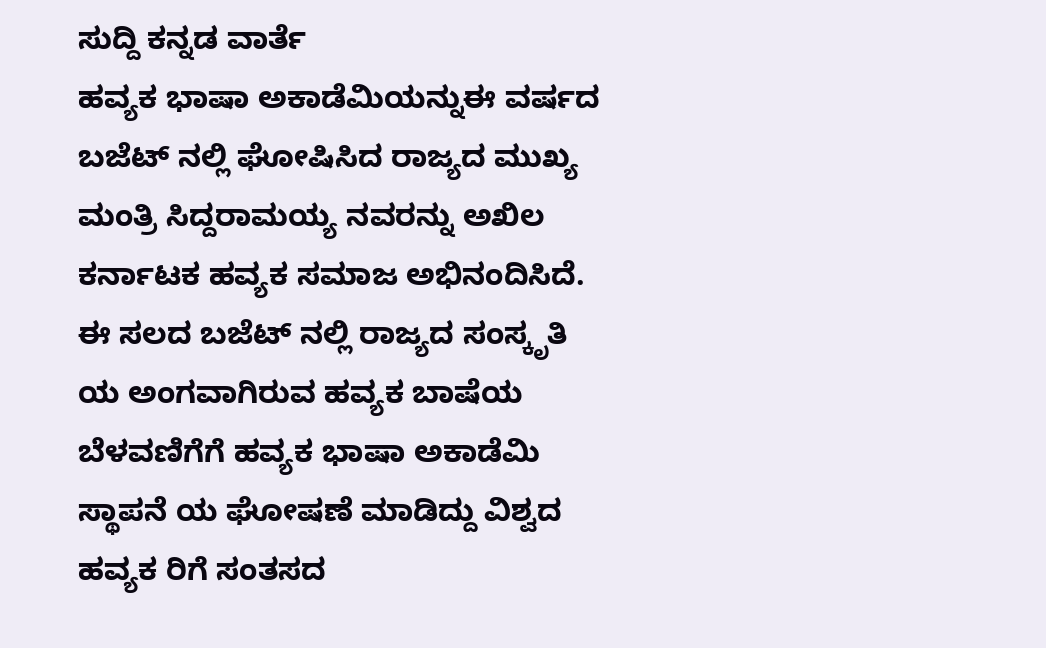ಸುದ್ದಿ ಕನ್ನಡ ವಾರ್ತೆ
ಹವ್ಯಕ ಭಾಷಾ ಅಕಾಡೆಮಿಯನ್ನುಈ ವರ್ಷದ ಬಜೆಟ್ ನಲ್ಲಿ ಘೋಷಿಸಿದ ರಾಜ್ಯದ ಮುಖ್ಯ ಮಂತ್ರಿ ಸಿದ್ದರಾಮಯ್ಯ ನವರನ್ನು ಅಖಿಲ ಕರ್ನಾಟಕ ಹವ್ಯಕ ಸಮಾಜ ಅಭಿನಂದಿಸಿದೆ.
ಈ ಸಲದ ಬಜೆಟ್ ನಲ್ಲಿ ರಾಜ್ಯದ ಸಂಸ್ಕೃತಿ ಯ ಅಂಗವಾಗಿರುವ ಹವ್ಯಕ ಬಾಷೆಯ ಬೆಳವಣಿಗೆಗೆ ಹವ್ಯಕ ಭಾಷಾ ಅಕಾಡೆಮಿ ಸ್ಥಾಪನೆ ಯ ಘೋಷಣೆ ಮಾಡಿದ್ದು ವಿಶ್ವದ ಹವ್ಯಕ ರಿಗೆ ಸಂತಸದ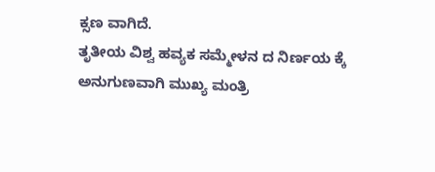ಕ್ಸಣ ವಾಗಿದೆ.
ತೃತೀಯ ವಿಶ್ವ ಹವ್ಯಕ ಸಮ್ಮೇಳನ ದ ನಿರ್ಣಯ ಕ್ಕೆ ಅನುಗುಣವಾಗಿ ಮುಖ್ಯ ಮಂತ್ರಿ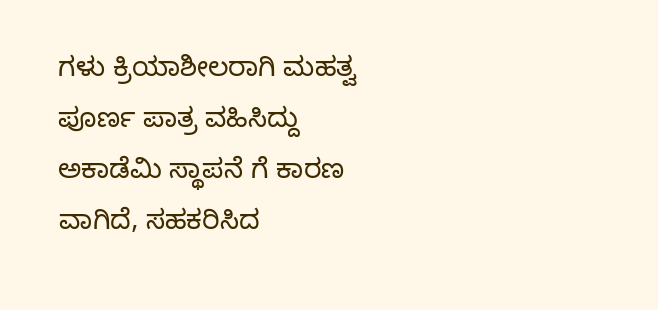ಗಳು ಕ್ರಿಯಾಶೀಲರಾಗಿ ಮಹತ್ವ ಪೂರ್ಣ ಪಾತ್ರ ವಹಿಸಿದ್ದು ಅಕಾಡೆಮಿ ಸ್ಥಾಪನೆ ಗೆ ಕಾರಣ ವಾಗಿದೆ, ಸಹಕರಿಸಿದ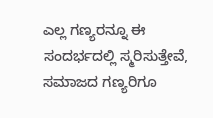ಎಲ್ಲ ಗಣ್ಯರನ್ನೂ ಈ ಸಂದರ್ಭದಲ್ಲಿ ಸ್ಮರಿಸುತ್ತೇವೆ, ಸಮಾಜದ ಗಣ್ಯರಿಗೂ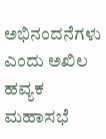ಅಭಿನಂದನೆಗಳು ಎಂದು ಅಖಿಲ ಹವ್ಯಕ ಮಹಾಸಭೆ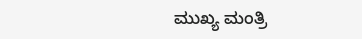ಮುಖ್ಯ ಮಂತ್ರಿ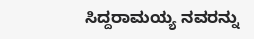ಸಿದ್ದರಾಮಯ್ಯ ನವರನ್ನು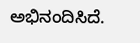ಅಭಿನಂದಿಸಿದೆ.